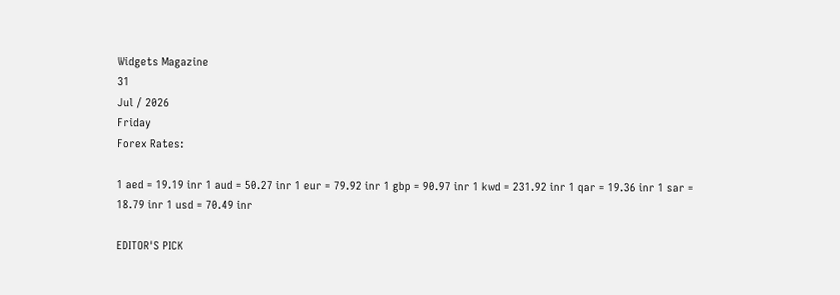Widgets Magazine
31
Jul / 2026
Friday
Forex Rates:

1 aed = 19.19 inr 1 aud = 50.27 inr 1 eur = 79.92 inr 1 gbp = 90.97 inr 1 kwd = 231.92 inr 1 qar = 19.36 inr 1 sar = 18.79 inr 1 usd = 70.49 inr

EDITOR'S PICK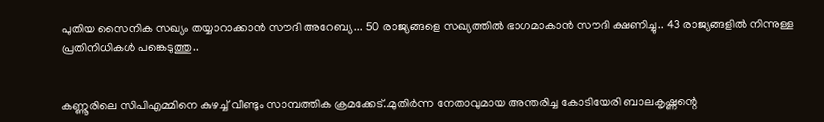പുതിയ സൈനിക സഖ്യം തയ്യാറാക്കാന്‍ സൗദി അറേബ്യ... 50 രാജ്യങ്ങളെ സഖ്യത്തില്‍ ഭാഗമാകാന്‍ സൗദി ക്ഷണിച്ചു.. 43 രാജ്യങ്ങളിൽ നിന്നുള്ള പ്രതിനിധികൾ പങ്കെടുത്തു..


കണ്ണൂരിലെ സിപിഎമ്മിനെ കുഴച്ച് വീണ്ടും സാമ്പത്തിക ക്രമക്കേട്..മുതിര്‍ന്ന നേതാവുമായ അന്തരിച്ച കോടിയേരി ബാലകൃഷ്ണന്റെ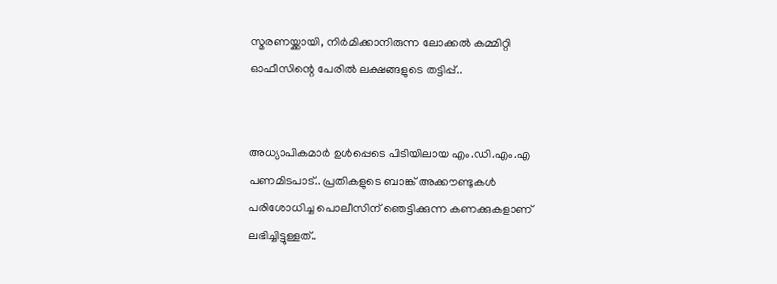സ്മരണയ്ക്കായി, നിര്‍മിക്കാനിരുന്ന ലോക്കല്‍ കമ്മിറ്റി ഓഫീസിന്റെ പേരില്‍ ലക്ഷങ്ങളുടെ തട്ടിപ്പ്..


അധ്യാപികമാര്‍ ഉള്‍പ്പെടെ പിടിയിലായ എം.ഡി.എം.എ പണമിടപാട്.. പ്രതികളുടെ ബാങ്ക് അക്കൗണ്ടുകള്‍ പരിശോധിച്ച പൊലീസിന് ഞെട്ടിക്കുന്ന കണക്കുകളാണ് ലഭിച്ചിട്ടുള്ളത്..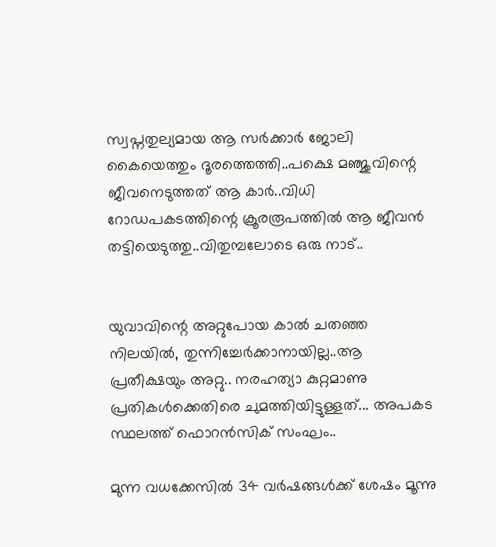സ്വപ്നതുല്യമായ ആ സര്‍ക്കാര്‍ ജോലി കൈയെത്തും ദൂരത്തെത്തി..പക്ഷെ മഞ്ജുവിന്റെ ജീവനെടുത്തത് ആ കാർ..വിധി റോഡപകടത്തിന്റെ ക്രൂരരൂപത്തില്‍ ആ ജീവന്‍ തട്ടിയെടുത്തു..വിതുമ്പലോടെ ഒരു നാട്..


യുവാവിന്റെ അറ്റുപോയ കാൽ ചതഞ്ഞ നിലയിൽ, തുന്നിച്ചേർക്കാനായില്ല..ആ പ്രതീക്ഷയും അറ്റു.. നരഹത്യാ കുറ്റമാണു പ്രതികൾക്കെതിരെ ചുമത്തിയിട്ടുള്ളത്... അപകട സ്ഥലത്ത് ഫൊറൻസിക് സംഘം..

മുന്ന വധക്കേസില്‍ 34 വര്‍ഷങ്ങള്‍ക്ക് ശേഷം മൂന്നു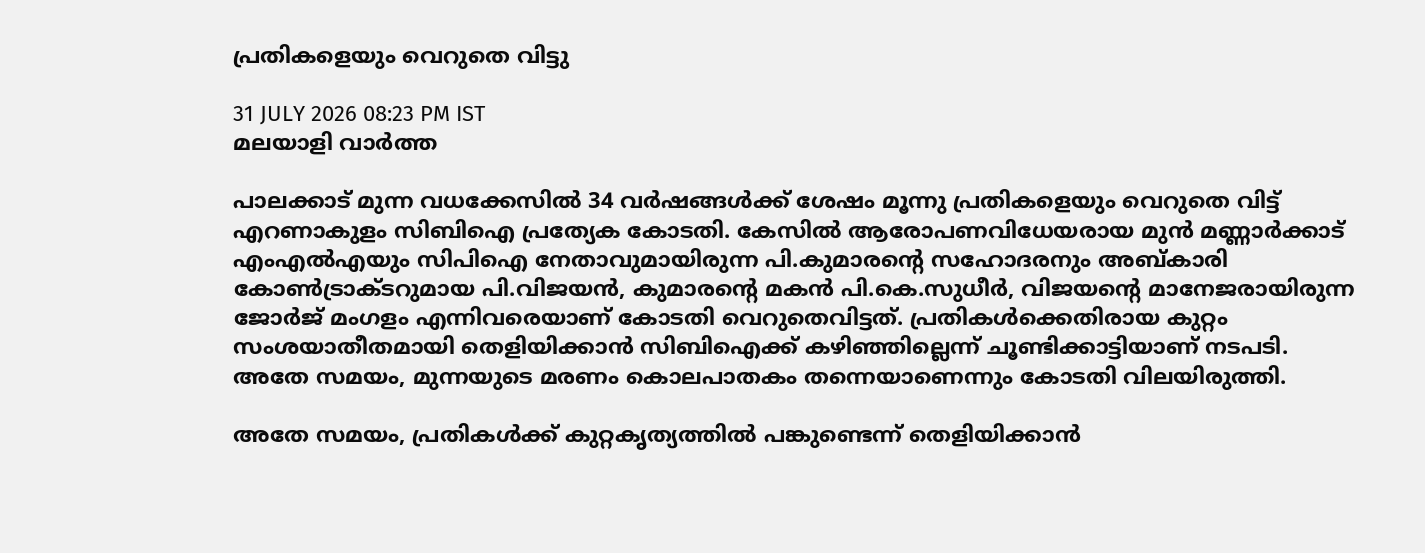പ്രതികളെയും വെറുതെ വിട്ടു

31 JULY 2026 08:23 PM IST
മലയാളി വാര്‍ത്ത

പാലക്കാട് മുന്ന വധക്കേസില്‍ 34 വര്‍ഷങ്ങള്‍ക്ക് ശേഷം മൂന്നു പ്രതികളെയും വെറുതെ വിട്ട് എറണാകുളം സിബിഐ പ്രത്യേക കോടതി. കേസില്‍ ആരോപണവിധേയരായ മുന്‍ മണ്ണാര്‍ക്കാട് എംഎല്‍എയും സിപിഐ നേതാവുമായിരുന്ന പി.കുമാരന്റെ സഹോദരനും അബ്കാരി കോണ്‍ട്രാക്ടറുമായ പി.വിജയന്‍, കുമാരന്റെ മകന്‍ പി.കെ.സുധീര്‍, വിജയന്റെ മാനേജരായിരുന്ന ജോര്‍ജ് മംഗളം എന്നിവരെയാണ് കോടതി വെറുതെവിട്ടത്. പ്രതികള്‍ക്കെതിരായ കുറ്റം സംശയാതീതമായി തെളിയിക്കാന്‍ സിബിഐക്ക് കഴിഞ്ഞില്ലെന്ന് ചൂണ്ടിക്കാട്ടിയാണ് നടപടി. അതേ സമയം, മുന്നയുടെ മരണം കൊലപാതകം തന്നെയാണെന്നും കോടതി വിലയിരുത്തി.

അതേ സമയം, പ്രതികള്‍ക്ക് കുറ്റകൃത്യത്തില്‍ പങ്കുണ്ടെന്ന് തെളിയിക്കാന്‍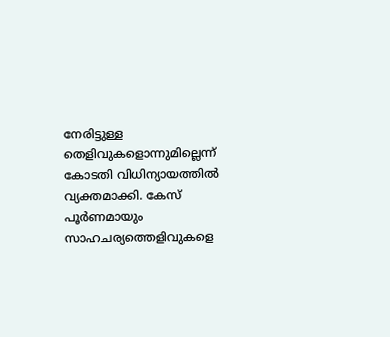നേരിട്ടുള്ള തെളിവുകളൊന്നുമില്ലെന്ന് കോടതി വിധിന്യായത്തില്‍ വ്യക്തമാക്കി. കേസ് പൂര്‍ണമായും സാഹചര്യത്തെളിവുകളെ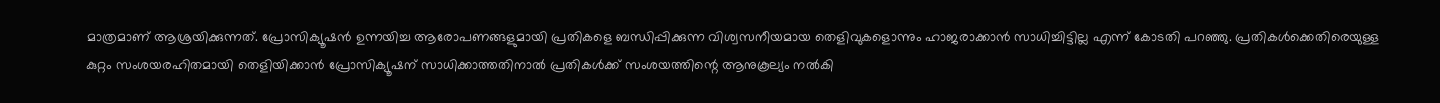മാത്രമാണ് ആശ്രയിക്കുന്നത്. പ്രോസിക്യൂഷന്‍ ഉന്നയിച്ച ആരോപണങ്ങളുമായി പ്രതികളെ ബന്ധിപ്പിക്കുന്ന വിശ്വസനീയമായ തെളിവുകളൊന്നും ഹാജരാക്കാന്‍ സാധിച്ചിട്ടില്ല എന്ന് കോടതി പറഞ്ഞു. പ്രതികള്‍ക്കെതിരെയുള്ള കുറ്റം സംശയരഹിതമായി തെളിയിക്കാന്‍ പ്രോസിക്യൂഷന് സാധിക്കാത്തതിനാല്‍ പ്രതികള്‍ക്ക് സംശയത്തിന്റെ ആനുകൂല്യം നല്‍കി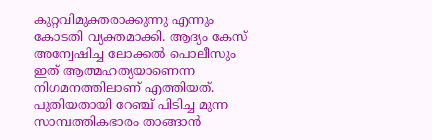കുറ്റവിമുക്തരാക്കുന്നു എന്നും കോടതി വ്യക്തമാക്കി. ആദ്യം കേസ് അന്വേഷിച്ച ലോക്കല്‍ പൊലീസും ഇത് ആത്മഹത്യയാണെന്ന നിഗമനത്തിലാണ് എത്തിയത്. പുതിയതായി റേഞ്ച് പിടിച്ച മുന്ന സാമ്പത്തികഭാരം താങ്ങാന്‍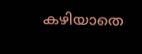കഴിയാതെ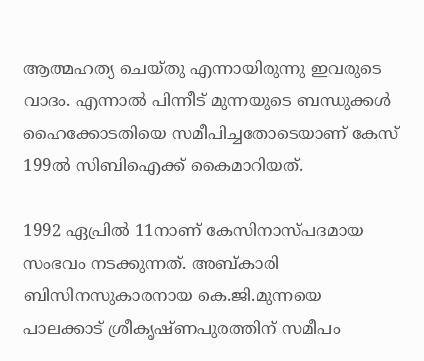ആത്മഹത്യ ചെയ്തു എന്നായിരുന്നു ഇവരുടെ വാദം. എന്നാല്‍ പിന്നീട് മുന്നയുടെ ബന്ധുക്കള്‍ ഹൈക്കോടതിയെ സമീപിച്ചതോടെയാണ് കേസ് 199ല്‍ സിബിഐക്ക് കൈമാറിയത്.

1992 ഏപ്രില്‍ 11നാണ് കേസിനാസ്പദമായ സംഭവം നടക്കുന്നത്. അബ്കാരി ബിസിനസുകാരനായ കെ.ജി.മുന്നയെ പാലക്കാട് ശ്രീകൃഷ്ണപുരത്തിന് സമീപം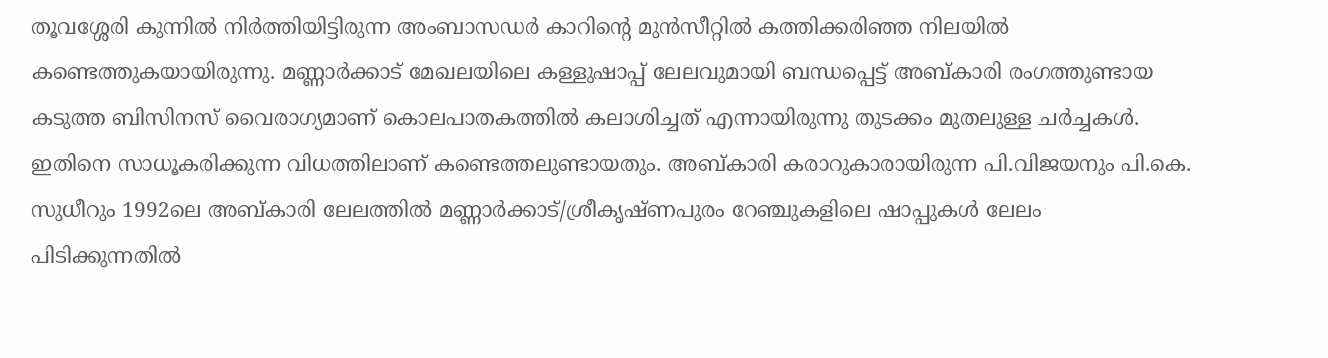തൂവശ്ശേരി കുന്നില്‍ നിര്‍ത്തിയിട്ടിരുന്ന അംബാസഡര്‍ കാറിന്റെ മുന്‍സീറ്റില്‍ കത്തിക്കരിഞ്ഞ നിലയില്‍ കണ്ടെത്തുകയായിരുന്നു. മണ്ണാര്‍ക്കാട് മേഖലയിലെ കള്ളുഷാപ്പ് ലേലവുമായി ബന്ധപ്പെട്ട് അബ്കാരി രംഗത്തുണ്ടായ കടുത്ത ബിസിനസ് വൈരാഗ്യമാണ് കൊലപാതകത്തില്‍ കലാശിച്ചത് എന്നായിരുന്നു തുടക്കം മുതലുള്ള ചര്‍ച്ചകള്‍. ഇതിനെ സാധൂകരിക്കുന്ന വിധത്തിലാണ് കണ്ടെത്തലുണ്ടായതും. അബ്കാരി കരാറുകാരായിരുന്ന പി.വിജയനും പി.കെ. സുധീറും 1992ലെ അബ്കാരി ലേലത്തില്‍ മണ്ണാര്‍ക്കാട്/ശ്രീകൃഷ്ണപുരം റേഞ്ചുകളിലെ ഷാപ്പുകള്‍ ലേലം പിടിക്കുന്നതില്‍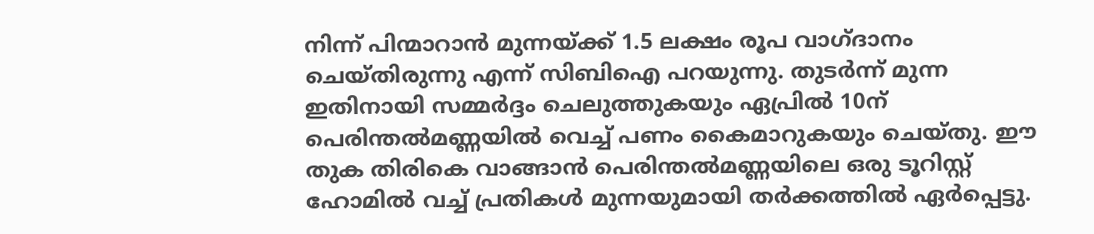നിന്ന് പിന്മാറാന്‍ മുന്നയ്ക്ക് 1.5 ലക്ഷം രൂപ വാഗ്ദാനം ചെയ്തിരുന്നു എന്ന് സിബിഐ പറയുന്നു. തുടര്‍ന്ന് മുന്ന ഇതിനായി സമ്മര്‍ദ്ദം ചെലുത്തുകയും ഏപ്രില്‍ 10ന് പെരിന്തല്‍മണ്ണയില്‍ വെച്ച് പണം കൈമാറുകയും ചെയ്തു. ഈ തുക തിരികെ വാങ്ങാന്‍ പെരിന്തല്‍മണ്ണയിലെ ഒരു ടൂറിസ്റ്റ് ഹോമില്‍ വച്ച് പ്രതികള്‍ മുന്നയുമായി തര്‍ക്കത്തില്‍ ഏര്‍പ്പെട്ടു.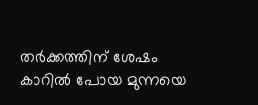തര്‍ക്കത്തിന് ശേഷം കാറില്‍ പോയ മുന്നയെ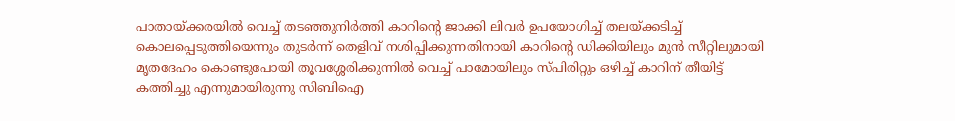പാതായ്ക്കരയില്‍ വെച്ച് തടഞ്ഞുനിര്‍ത്തി കാറിന്റെ ജാക്കി ലിവര്‍ ഉപയോഗിച്ച് തലയ്ക്കടിച്ച് കൊലപ്പെടുത്തിയെന്നും തുടര്‍ന്ന് തെളിവ് നശിപ്പിക്കുന്നതിനായി കാറിന്റെ ഡിക്കിയിലും മുന്‍ സീറ്റിലുമായി മൃതദേഹം കൊണ്ടുപോയി തൂവശ്ശേരിക്കുന്നില്‍ വെച്ച് പാമോയിലും സ്പിരിറ്റും ഒഴിച്ച് കാറിന് തീയിട്ട് കത്തിച്ചു എന്നുമായിരുന്നു സിബിഐ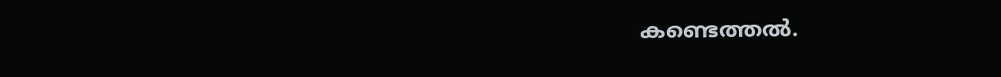കണ്ടെത്തല്‍.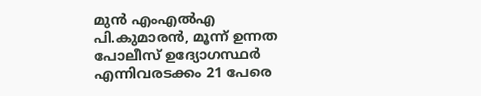മുന്‍ എംഎല്‍എ പി.കുമാരന്‍, മൂന്ന് ഉന്നത പോലീസ് ഉദ്യോഗസ്ഥര്‍ എന്നിവരടക്കം 21 പേരെ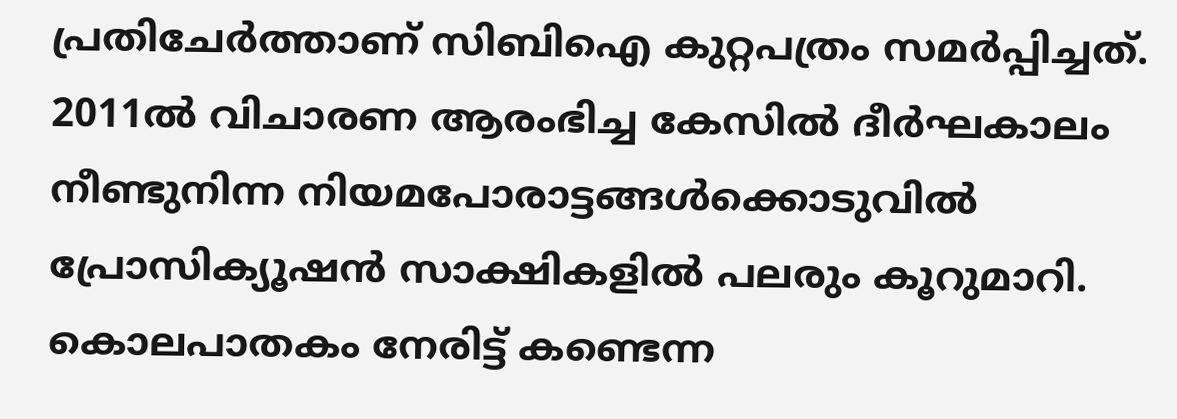പ്രതിചേര്‍ത്താണ് സിബിഐ കുറ്റപത്രം സമര്‍പ്പിച്ചത്. 2011ല്‍ വിചാരണ ആരംഭിച്ച കേസില്‍ ദീര്‍ഘകാലം നീണ്ടുനിന്ന നിയമപോരാട്ടങ്ങള്‍ക്കൊടുവില്‍ പ്രോസിക്യൂഷന്‍ സാക്ഷികളില്‍ പലരും കൂറുമാറി. കൊലപാതകം നേരിട്ട് കണ്ടെന്ന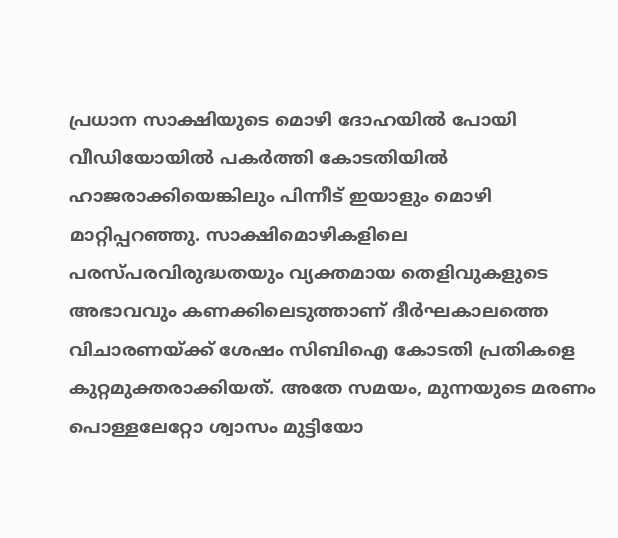പ്രധാന സാക്ഷിയുടെ മൊഴി ദോഹയില്‍ പോയി വീഡിയോയില്‍ പകര്‍ത്തി കോടതിയില്‍ ഹാജരാക്കിയെങ്കിലും പിന്നീട് ഇയാളും മൊഴി മാറ്റിപ്പറഞ്ഞു. സാക്ഷിമൊഴികളിലെ പരസ്പരവിരുദ്ധതയും വ്യക്തമായ തെളിവുകളുടെ അഭാവവും കണക്കിലെടുത്താണ് ദീര്‍ഘകാലത്തെ വിചാരണയ്ക്ക് ശേഷം സിബിഐ കോടതി പ്രതികളെ കുറ്റമുക്തരാക്കിയത്. അതേ സമയം, മുന്നയുടെ മരണം പൊള്ളലേറ്റോ ശ്വാസം മുട്ടിയോ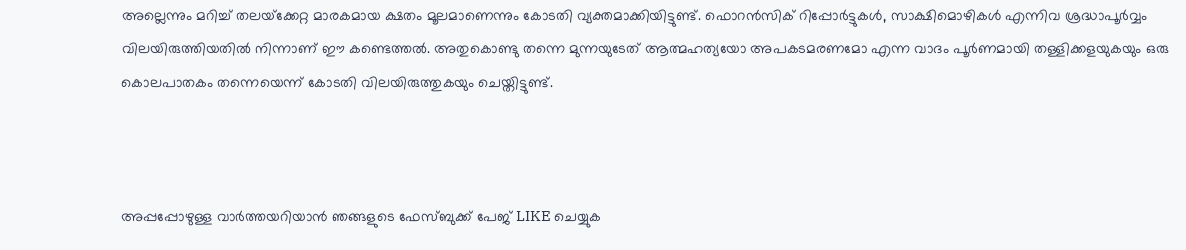അല്ലെന്നും മറിച്ച് തലയ്‌ക്കേറ്റ മാരകമായ ക്ഷതം മൂലമാണെന്നും കോടതി വ്യക്തമാക്കിയിട്ടുണ്ട്. ഫൊറന്‍സിക് റിപ്പോര്‍ട്ടുകള്‍, സാക്ഷിമൊഴികള്‍ എന്നിവ ശ്രദ്ധാപൂര്‍വ്വം വിലയിരുത്തിയതില്‍ നിന്നാണ് ഈ കണ്ടെത്തല്‍. അതുകൊണ്ടു തന്നെ മുന്നയുടേത് ആത്മഹത്യയോ അപകടമരണമോ എന്ന വാദം പൂര്‍ണമായി തള്ളിക്കളയുകയും ഒരു കൊലപാതകം തന്നെയെന്ന് കോടതി വിലയിരുത്തുകയും ചെയ്തിട്ടുണ്ട്.



അപ്പപ്പോഴുള്ള വാര്‍ത്തയറിയാന്‍ ഞങ്ങളുടെ ഫേസ്‌ബുക്ക്‌ പേജ് LIKE ചെയ്യുക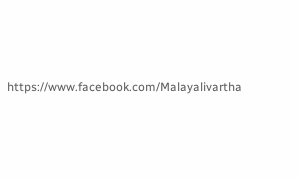https://www.facebook.com/Malayalivartha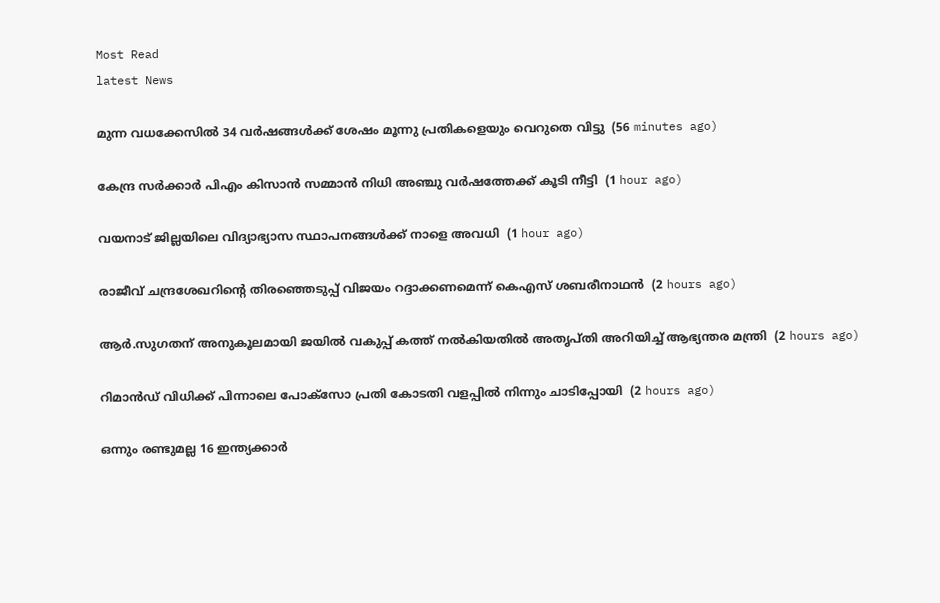Most Read
latest News

മുന്ന വധക്കേസില്‍ 34 വര്‍ഷങ്ങള്‍ക്ക് ശേഷം മൂന്നു പ്രതികളെയും വെറുതെ വിട്ടു  (56 minutes ago)

കേന്ദ്ര സര്‍ക്കാര്‍ പിഎം കിസാന്‍ സമ്മാന്‍ നിധി അഞ്ചു വര്‍ഷത്തേക്ക് കൂടി നീട്ടി  (1 hour ago)

വയനാട് ജില്ലയിലെ വിദ്യാഭ്യാസ സ്ഥാപനങ്ങള്‍ക്ക് നാളെ അവധി  (1 hour ago)

രാജീവ് ചന്ദ്രശേഖറിന്റെ തിരഞ്ഞെടുപ്പ് വിജയം റദ്ദാക്കണമെന്ന് കെഎസ് ശബരീനാഥന്‍  (2 hours ago)

ആര്‍.സുഗതന് അനുകൂലമായി ജയില്‍ വകുപ്പ് കത്ത് നല്‍കിയതില്‍ അതൃപ്തി അറിയിച്ച് ആഭ്യന്തര മന്ത്രി  (2 hours ago)

റിമാന്‍ഡ് വിധിക്ക് പിന്നാലെ പോക്‌സോ പ്രതി കോടതി വളപ്പില്‍ നിന്നും ചാടിപ്പോയി  (2 hours ago)

ഒന്നും രണ്ടുമല്ല 16 ഇന്ത്യക്കാർ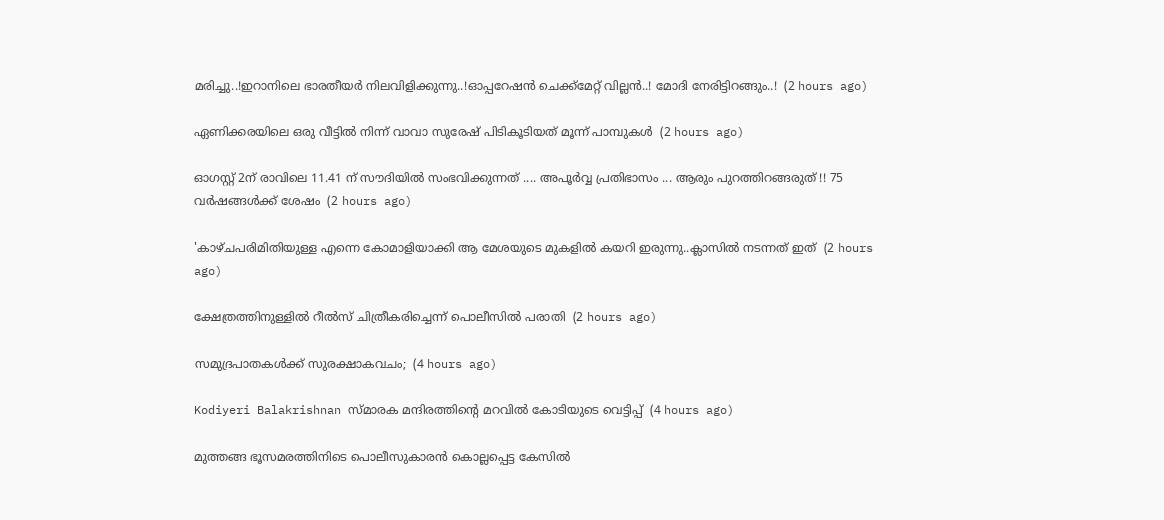മരിച്ചു..!ഇറാനിലെ ഭാരതീയർ നിലവിളിക്കുന്നു..!ഓപ്പറേഷൻ ചെക്ക്മേറ്റ് വില്ലൻ..! മോദി നേരിട്ടിറങ്ങും..!  (2 hours ago)

ഏണിക്കരയിലെ ഒരു വീട്ടില്‍ നിന്ന് വാവാ സുരേഷ് പിടികൂടിയത് മൂന്ന് പാമ്പുകള്‍  (2 hours ago)

ഓഗസ്റ്റ് 2ന് രാവിലെ 11.41 ന് സൗദിയിൽ സംഭവിക്കുന്നത് .... അപൂർവ്വ പ്രതിഭാസം ... ആരും പുറത്തിറങ്ങരുത് !! 75 വർഷങ്ങൾക്ക് ശേഷം  (2 hours ago)

'കാഴ്ചപരിമിതിയുള്ള എന്നെ കോമാളിയാക്കി ആ മേശയുടെ മുകളില്‍ കയറി ഇരുന്നു..ക്ലാസിൽ നടന്നത് ഇത്  (2 hours ago)

ക്ഷേത്രത്തിനുള്ളില്‍ റീല്‍സ് ചിത്രീകരിച്ചെന്ന് പൊലീസില്‍ പരാതി  (2 hours ago)

സമുദ്രപാതകൾക്ക് സുരക്ഷാകവചം;  (4 hours ago)

Kodiyeri Balakrishnan സ്മാരക മന്ദിരത്തിന്റെ മറവില്‍ കോടിയുടെ വെട്ടിപ്പ്  (4 hours ago)

മുത്തങ്ങ ഭൂസമരത്തിനിടെ പൊലീസുകാരന്‍ കൊല്ലപ്പെട്ട കേസില്‍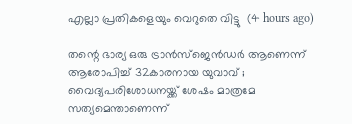എല്ലാ പ്രതികളെയും വെറുതെ വിട്ടു  (4 hours ago)

തന്റെ ഭാര്യ ഒരു ട്രാന്‍സ്‌ജെന്‍ഡര്‍ ആണെന്ന് ആരോപിച്ച് 32കാരനായ യുവാവ് ; വൈദ്യപരിശോധനയ്ക്ക് ശേഷം മാത്രമേ സത്യമെന്താണെന്ന്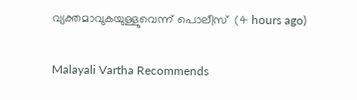വ്യക്തമാവുകയുള്ളുവെന്ന് പൊലീസ്  (4 hours ago)

Malayali Vartha Recommends